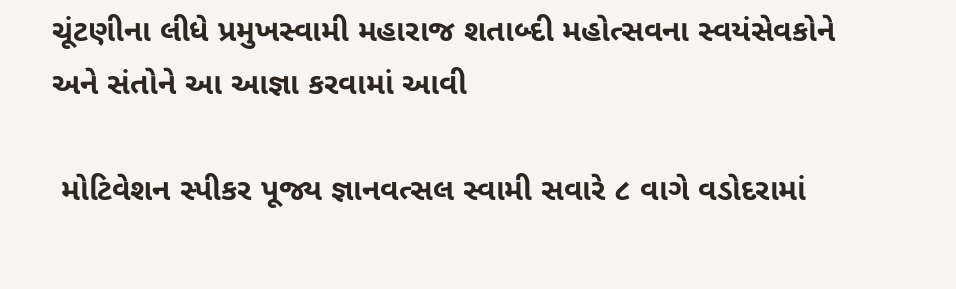ચૂંટણીના લીધે પ્રમુખસ્વામી મહારાજ શતાબ્દી મહોત્સવના સ્વયંસેવકોને અને સંતોને આ આજ્ઞા કરવામાં આવી

 મોટિવેશન સ્પીકર પૂજ્ય જ્ઞાનવત્સલ સ્વામી સવારે ૮ વાગે વડોદરામાં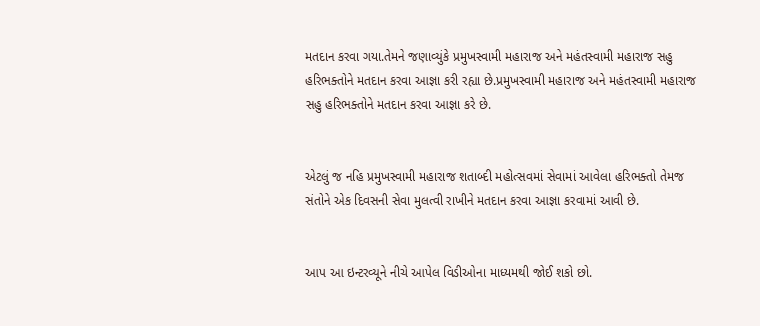મતદાન કરવા ગયા.તેમને જણાવ્યુંકે પ્રમુખસ્વામી મહારાજ અને મહંતસ્વામી મહારાજ સહુ હરિભક્તોને મતદાન કરવા આજ્ઞા કરી રહ્યા છે.પ્રમુખસ્વામી મહારાજ અને મહંતસ્વામી મહારાજ સહુ હરિભક્તોને મતદાન કરવા આજ્ઞા કરે છે.


એટલું જ નહિ પ્રમુખસ્વામી મહારાજ શતાબ્દી મહોત્સવમાં સેવામાં આવેલા હરિભક્તો તેમજ સંતોને એક દિવસની સેવા મુલત્વી રાખીને મતદાન કરવા આજ્ઞા કરવામાં આવી છે.


આપ આ ઇન્ટરવ્યૂને નીચે આપેલ વિડીઓના માધ્યમથી જોઈ શકો છો.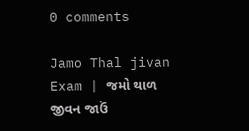0 comments

Jamo Thal jivan Exam | જમો થાળ જીવન જાઉં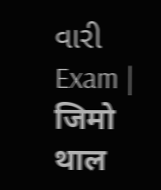વારી Exam | जिमो थाल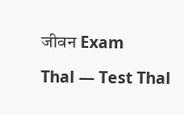जीवन Exam

Thal — Test Thal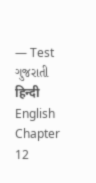— Test ગુજરાતી हिन्दी English Chapter 12